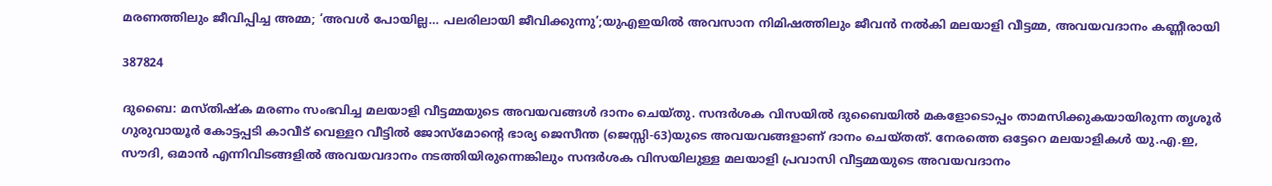മരണത്തിലും ജീവിപ്പിച്ച അമ്മ; ‘അവൾ പോയില്ല… പലരിലായി ജീവിക്കുന്നു’;യുഎഇയിൽ അവസാന നിമിഷത്തിലും ജീവൻ നൽകി മലയാളി വീട്ടമ്മ, അവയവദാനം കണ്ണീരായി

387824

ദുബൈ: മസ്തിഷ്ക മരണം സംഭവിച്ച മലയാളി വീട്ടമ്മയുടെ അവയവങ്ങൾ ദാനം ചെയ്തു. സന്ദർശക വിസയിൽ ദുബൈയിൽ മകളോടൊപ്പം താമസിക്കുകയായിരുന്ന തൃശൂർ ഗുരുവായൂർ കോട്ടപ്പടി കാവീട് വെള്ളറ വീട്ടിൽ ജോസ്മോന്‍റെ ഭാര്യ ജെസീന്ത (ജെസ്സി-63)യുടെ അവയവങ്ങളാണ് ദാനം ചെയ്തത്. നേരത്തെ ഒട്ടേറെ മലയാളികൾ യു.എ.ഇ, സൗദി, ഒമാൻ എന്നിവിടങ്ങളിൽ അവയവദാനം നടത്തിയിരുന്നെങ്കിലും സന്ദർശക വിസയിലുള്ള മലയാളി പ്രവാസി വീട്ടമ്മയുടെ അവയവദാനം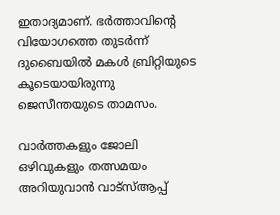ഇതാദ്യമാണ്. ഭർത്താവിന്‍റെ വിയോഗത്തെ തുടർന്ന് ദുബൈയിൽ മകൾ ബ്രിറ്റിയുടെ കൂടെയായിരുന്നു ജെസീന്തയുടെ താമസം.

വാർത്തകളും ജോലി ഒഴിവുകളും തത്സമയം അറിയുവാൻ വാട്സ്ആപ്പ്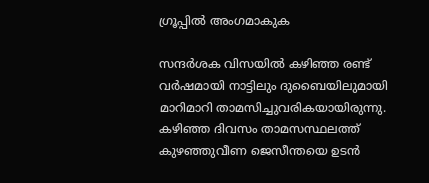ഗ്രൂപ്പിൽ അംഗമാകുക

സന്ദർശക വിസയിൽ കഴിഞ്ഞ രണ്ട് വർഷമായി നാട്ടിലും ദുബൈയിലുമായി മാറിമാറി താമസിച്ചുവരികയായിരുന്നു. കഴിഞ്ഞ ദിവസം താമസസ്ഥലത്ത് കുഴഞ്ഞുവീണ ജെസീന്തയെ ഉടൻ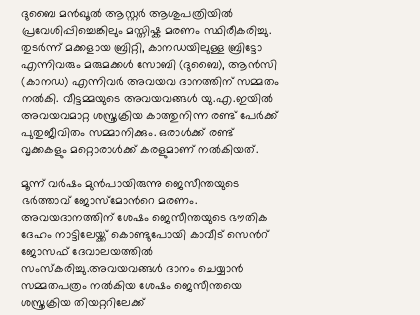ദുബൈ മൻഖൂൽ ആസ്റ്റർ ആശുപത്രിയിൽ പ്രവേശിപ്പിച്ചെങ്കിലും മസ്തിഷ്ക മരണം സ്ഥിരീകരിച്ചു. തുടർന്ന് മക്കളായ ബ്രിറ്റി, കാനഡയിലുള്ള ബ്രിട്ടോ എന്നിവരും മരുമക്കൾ സോബി (ദുബൈ), ആൻസി (കാനഡ) എന്നിവർ അവയവ ദാനത്തിന് സമ്മതം നൽകി. വീട്ടമ്മയുടെ അവയവങ്ങൾ യു.എ.ഇയിൽ അവയവമാറ്റ ശസ്ത്രക്രിയ കാത്തുനിന്ന രണ്ട് പേർക്ക് പുതുജീവിതം സമ്മാനിക്കും. ഒരാൾക്ക് രണ്ട് വൃക്കകളും മറ്റൊരാൾക്ക് കരളുമാണ് നൽകിയത്.

മൂന്ന് വർഷം മുൻപായിരുന്നു ജെസീന്തയുടെ ഭർത്താവ് ജോസ്മോന്‍റെ മരണം. അവയദാനത്തിന് ശേഷം ജെസീന്തയുടെ ഭൗതിക ദേഹം നാട്ടിലേയ്ക്ക് കൊണ്ടുപോയി കാവീട് സെന്‍റ് ജോസഫ് ദേവാലയത്തിൽ സംസ്കരിച്ചു.അവയവങ്ങൾ ദാനം ചെയ്യാൻ സമ്മതപത്രം നൽകിയ ശേഷം ജെസീന്തയെ ശസ്ത്രക്രിയ തിയറ്ററിലേക്ക്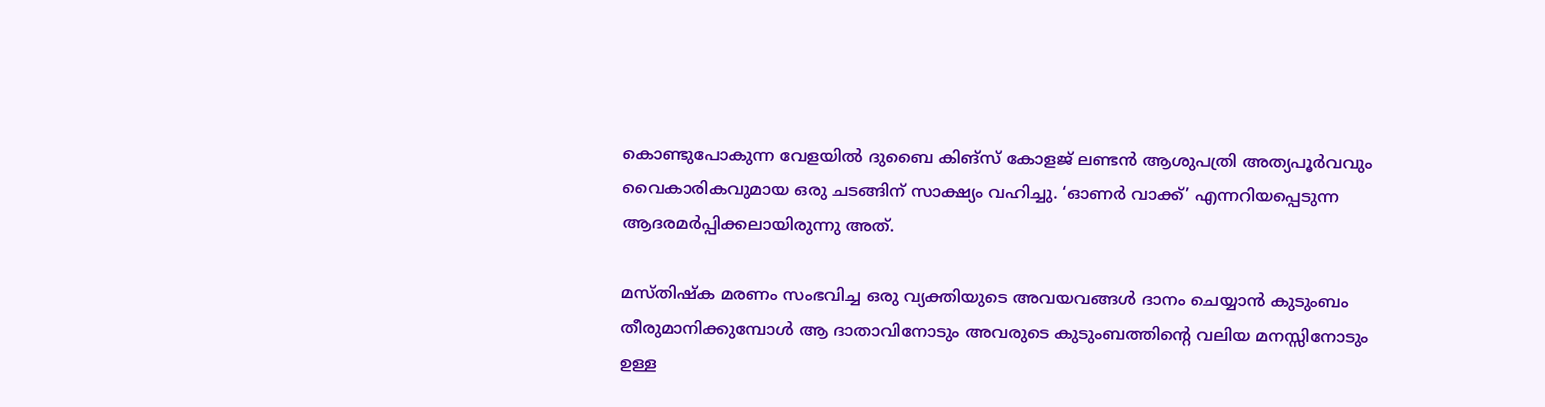കൊണ്ടുപോകുന്ന വേളയിൽ ദുബൈ കിങ്സ് കോളജ് ലണ്ടൻ ആശുപത്രി അത്യപൂർവവും വൈകാരികവുമായ ഒരു ചടങ്ങിന് സാക്ഷ്യം വഹിച്ചു. ‘ഓണർ വാക്ക്’ എന്നറിയപ്പെടുന്ന ആദരമർപ്പിക്കലായിരുന്നു അത്.

മസ്തിഷ്ക മരണം സംഭവിച്ച ഒരു വ്യക്തിയുടെ അവയവങ്ങൾ ദാനം ചെയ്യാൻ കുടുംബം തീരുമാനിക്കുമ്പോൾ ആ ദാതാവിനോടും അവരുടെ കുടുംബത്തിന്‍റെ വലിയ മനസ്സിനോടും ഉള്ള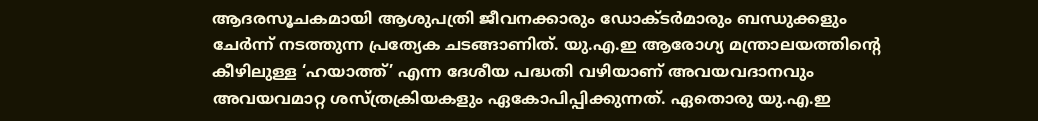ആദരസൂചകമായി ആശുപത്രി ജീവനക്കാരും ഡോക്ടർമാരും ബന്ധുക്കളും ചേർന്ന് നടത്തുന്ന പ്രത്യേക ചടങ്ങാണിത്. യു.എ.ഇ ആരോഗ്യ മന്ത്രാലയത്തിന്‍റെ കീഴിലുള്ള ‘ഹയാത്ത്’ എന്ന ദേശീയ പദ്ധതി വഴിയാണ് അവയവദാനവും അവയവമാറ്റ ശസ്ത്രക്രിയകളും ഏകോപിപ്പിക്കുന്നത്. ഏതൊരു യു.എ.ഇ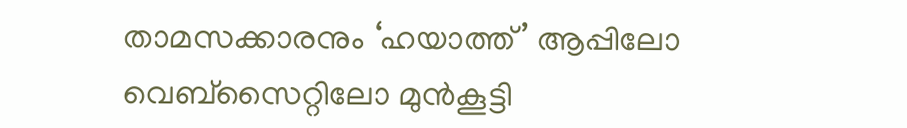താമസക്കാരനും ‘ഹയാത്ത്’ ആപ്പിലോ വെബ്‌സൈറ്റിലോ മുൻകൂട്ടി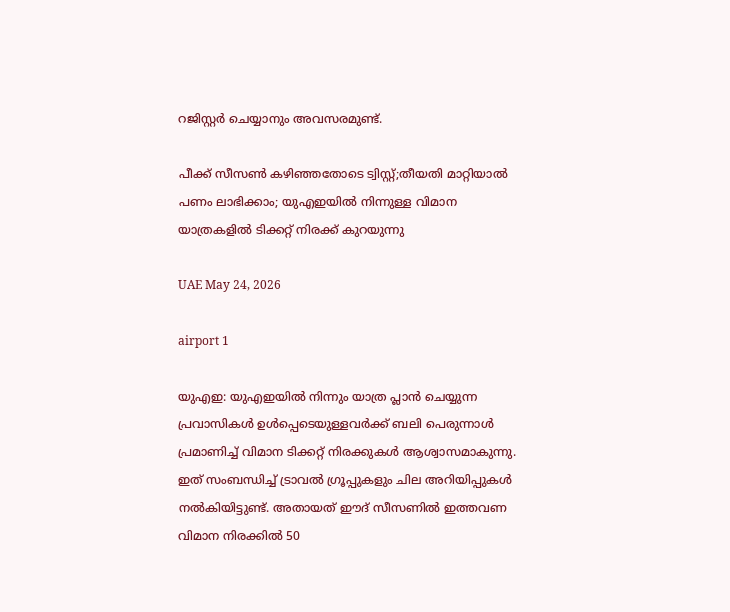റജിസ്റ്റർ ചെയ്യാനും അവസരമുണ്ട്.

പീക്ക് സീസൺ കഴിഞ്ഞതോടെ ട്വിസ്റ്റ്;തീയതി മാറ്റിയാൽ പണം ലാഭിക്കാം; യുഎഇയിൽ നിന്നുള്ള വിമാന യാത്രകളിൽ ടിക്കറ്റ് നിരക്ക് കുറയുന്നു

UAE May 24, 2026

airport 1

യുഎഇ: യുഎഇയിൽ നിന്നും യാത്ര പ്ലാൻ ചെയ്യുന്ന പ്രവാസികൾ ഉൾപ്പെടെയുള്ളവർക്ക് ബലി പെരുന്നാൾ പ്രമാണിച്ച് വിമാന ടിക്കറ്റ് നിരക്കുകൾ ആശ്വാസമാകുന്നു. ഇത് സംബന്ധിച്ച് ട്രാവൽ ഗ്രൂപ്പുകളും ചില അറിയിപ്പുകൾ നൽകിയിട്ടുണ്ട്. അതായത് ഈദ് സീസണിൽ ഇത്തവണ
വിമാന നിരക്കിൽ 50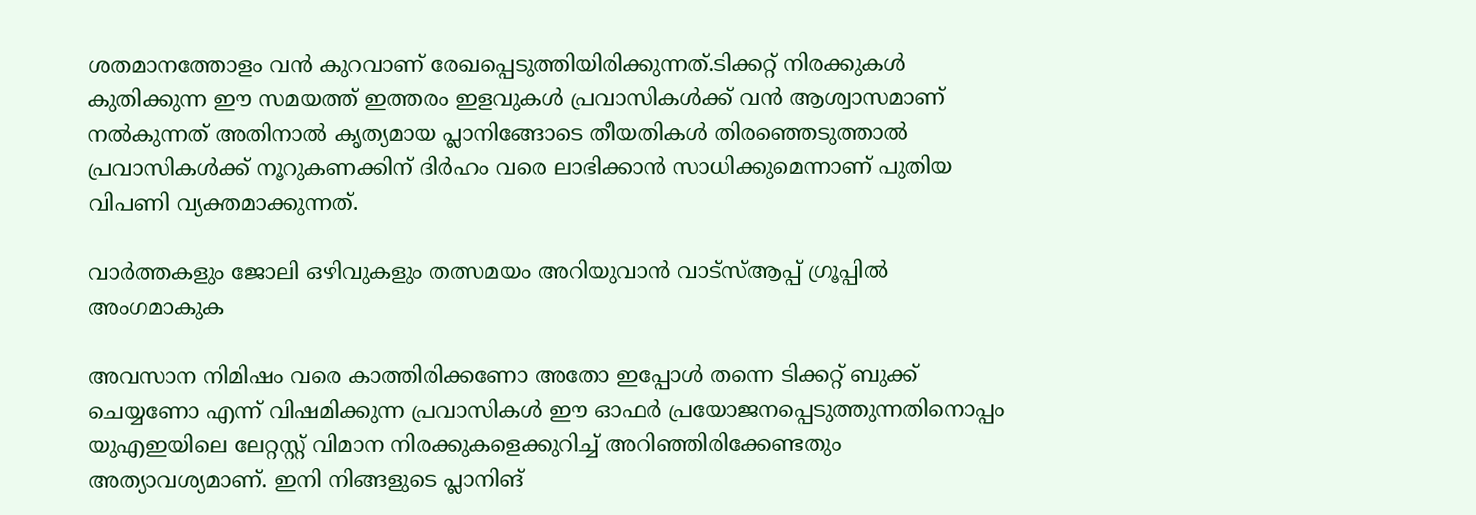ശതമാനത്തോളം വൻ കുറവാണ് രേഖപ്പെടുത്തിയിരിക്കുന്നത്.ടിക്കറ്റ് നിരക്കുകൾ കുതിക്കുന്ന ഈ സമയത്ത് ഇത്തരം ഇളവുകൾ പ്രവാസികൾക്ക് വൻ ആശ്വാസമാണ് നൽകുന്നത് അതിനാൽ കൃത്യമായ പ്ലാനിങ്ങോടെ തീയതികൾ തിരഞ്ഞെടുത്താൽ പ്രവാസികൾക്ക് നൂറുകണക്കിന് ദിർഹം വരെ ലാഭിക്കാൻ സാധിക്കുമെന്നാണ് പുതിയ വിപണി വ്യക്തമാക്കുന്നത്.

വാർത്തകളും ജോലി ഒഴിവുകളും തത്സമയം അറിയുവാൻ വാട്സ്ആപ്പ് ഗ്രൂപ്പിൽ അംഗമാകുക

അവസാന നിമിഷം വരെ കാത്തിരിക്കണോ അതോ ഇപ്പോൾ തന്നെ ടിക്കറ്റ് ബുക്ക് ചെയ്യണോ എന്ന് വിഷമിക്കുന്ന പ്രവാസികൾ ഈ ഓഫർ പ്രയോജനപ്പെടുത്തുന്നതിനൊപ്പം യുഎഇയിലെ ലേറ്റസ്റ്റ് വിമാന നിരക്കുകളെക്കുറിച്ച് അറിഞ്ഞിരിക്കേണ്ടതും അത്യാവശ്യമാണ്. ഇനി നിങ്ങളുടെ പ്ലാനിങ്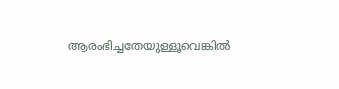ആരംഭിച്ചതേയുള്ളൂവെങ്കിൽ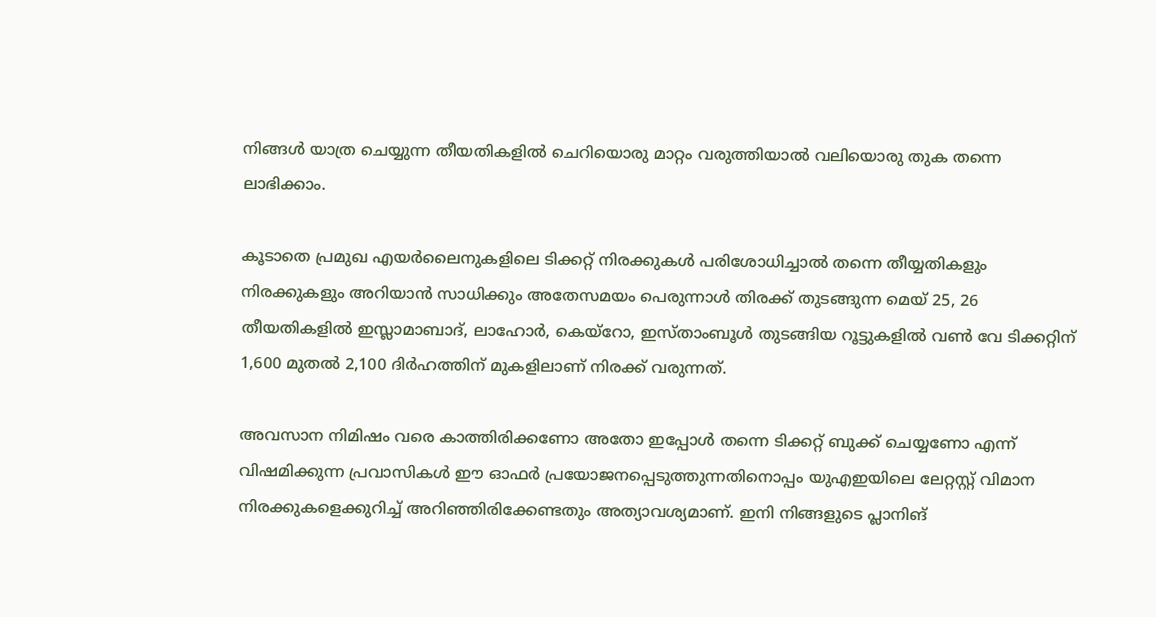നിങ്ങൾ യാത്ര ചെയ്യുന്ന തീയതികളിൽ ചെറിയൊരു മാറ്റം വരുത്തിയാൽ വലിയൊരു തുക തന്നെ ലാഭിക്കാം.

കൂടാതെ പ്രമുഖ എയർലൈനുകളിലെ ടിക്കറ്റ് നിരക്കുകൾ പരിശോധിച്ചാൽ തന്നെ തീയ്യതികളും നിരക്കുകളും അറിയാൻ സാധിക്കും അതേസമയം പെരുന്നാൾ തിരക്ക് തുടങ്ങുന്ന മെയ് 25, 26 തീയതികളിൽ ഇസ്ലാമാബാദ്, ലാഹോർ, കെയ്‌റോ, ഇസ്താംബൂൾ തുടങ്ങിയ റൂട്ടുകളിൽ വൺ വേ ടിക്കറ്റിന് 1,600 മുതൽ 2,100 ദിർഹത്തിന് മുകളിലാണ് നിരക്ക് വരുന്നത്.

അവസാന നിമിഷം വരെ കാത്തിരിക്കണോ അതോ ഇപ്പോൾ തന്നെ ടിക്കറ്റ് ബുക്ക് ചെയ്യണോ എന്ന് വിഷമിക്കുന്ന പ്രവാസികൾ ഈ ഓഫർ പ്രയോജനപ്പെടുത്തുന്നതിനൊപ്പം യുഎഇയിലെ ലേറ്റസ്റ്റ് വിമാന നിരക്കുകളെക്കുറിച്ച് അറിഞ്ഞിരിക്കേണ്ടതും അത്യാവശ്യമാണ്. ഇനി നിങ്ങളുടെ പ്ലാനിങ്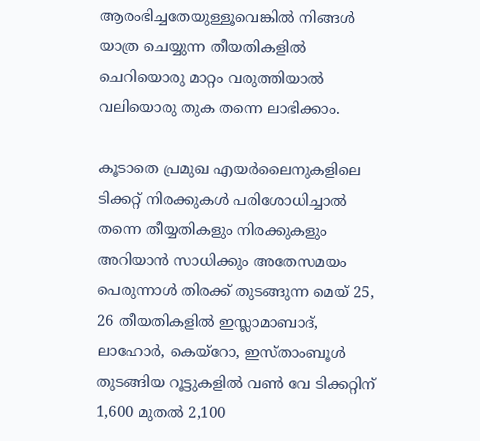ആരംഭിച്ചതേയുള്ളൂവെങ്കിൽ നിങ്ങൾ യാത്ര ചെയ്യുന്ന തീയതികളിൽ ചെറിയൊരു മാറ്റം വരുത്തിയാൽ വലിയൊരു തുക തന്നെ ലാഭിക്കാം.

കൂടാതെ പ്രമുഖ എയർലൈനുകളിലെ ടിക്കറ്റ് നിരക്കുകൾ പരിശോധിച്ചാൽ തന്നെ തീയ്യതികളും നിരക്കുകളും അറിയാൻ സാധിക്കും അതേസമയം പെരുന്നാൾ തിരക്ക് തുടങ്ങുന്ന മെയ് 25, 26 തീയതികളിൽ ഇസ്ലാമാബാദ്, ലാഹോർ, കെയ്‌റോ, ഇസ്താംബൂൾ തുടങ്ങിയ റൂട്ടുകളിൽ വൺ വേ ടിക്കറ്റിന് 1,600 മുതൽ 2,100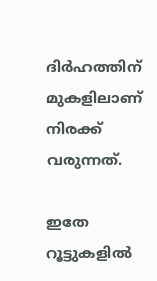ദിർഹത്തിന് മുകളിലാണ് നിരക്ക് വരുന്നത്.

ഇതേ റൂട്ടുകളിൽ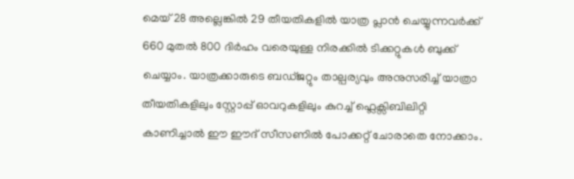മെയ് 28 അല്ലെങ്കിൽ 29 തീയതികളിൽ യാത്ര പ്ലാൻ ചെയ്യുന്നവർക്ക് 660 മുതൽ 800 ദിർഹം വരെയുള്ള നിരക്കിൽ ടിക്കറ്റുകൾ ബുക്ക് ചെയ്യാം. യാത്രക്കാരുടെ ബഡ്ജറ്റും താല്പര്യവും അനുസരിച്ച് യാത്രാ തീയതികളിലും സ്റ്റോപ്പ് ഓവറുകളിലും കുറച്ച് ഫ്ലെക്സിബിലിറ്റി കാണിച്ചാൽ ഈ ഈദ് സീസണിൽ പോക്കറ്റ് ചോരാതെ നോക്കാം.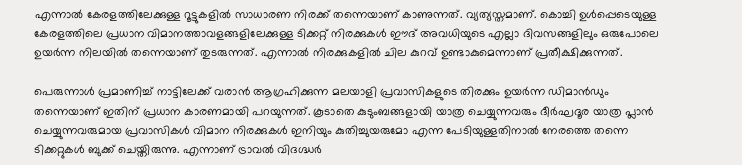എന്നാൽ കേരളത്തിലേക്കുള്ള റൂട്ടുകളിൽ സാധാരണ നിരക്ക് തന്നെയാണ് കാണുന്നത്. വ്യത്യസ്തമാണ്. കൊച്ചി ഉൾപ്പെടെയുള്ള കേരളത്തിലെ പ്രധാന വിമാനത്താവളങ്ങളിലേക്കുള്ള ടിക്കറ്റ് നിരക്കുകൾ ഈദ് അവധിയുടെ എല്ലാ ദിവസങ്ങളിലും ഒരുപോലെ ഉയർന്ന നിലയിൽ തന്നെയാണ് തുടരുന്നത്. എന്നാൽ നിരക്കുകളിൽ ചില കുറവ് ഉണ്ടാകുമെന്നാണ് പ്രതീക്ഷിക്കുന്നത്.

പെരുന്നാൾ പ്രമാണിച്ച് നാട്ടിലേക്ക് വരാൻ ആഗ്രഹിക്കുന്ന മലയാളി പ്രവാസികളുടെ തിരക്കും ഉയർന്ന ഡിമാൻഡും തന്നെയാണ് ഇതിന് പ്രധാന കാരണമായി പറയുന്നത്. കൂടാതെ കുടുംബങ്ങളായി യാത്ര ചെയ്യുന്നവരും ദീർഘദൂര യാത്ര പ്ലാൻ ചെയ്യുന്നവരുമായ പ്രവാസികൾ വിമാന നിരക്കുകൾ ഇനിയും കുതിച്ചുയരുമോ എന്ന പേടിയുള്ളതിനാൽ നേരത്തെ തന്നെ ടിക്കറ്റുകൾ ബുക്ക് ചെയ്തിരുന്നു. എന്നാണ് ട്രാവൽ വിദഗ്ദ്ധർ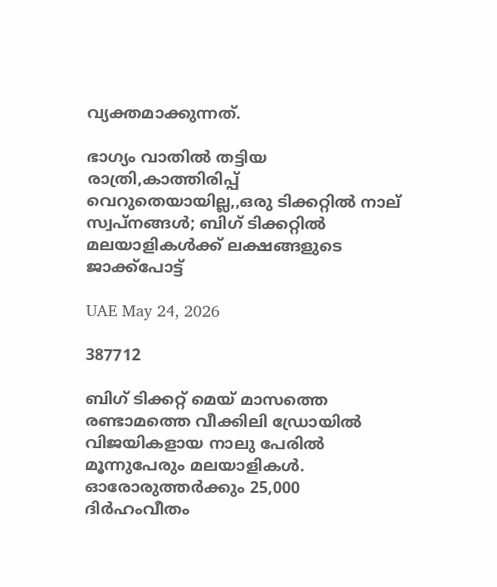വ്യക്തമാക്കുന്നത്.

ഭാഗ്യം വാതിൽ തട്ടിയ രാത്രി,കാത്തിരിപ്പ് വെറുതെയായില്ല,,ഒരു ടിക്കറ്റിൽ നാല് സ്വപ്നങ്ങൾ; ബിഗ് ടിക്കറ്റിൽ മലയാളികൾക്ക് ലക്ഷങ്ങളുടെ ജാക്ക്പോട്ട്

UAE May 24, 2026

387712

ബിഗ് ടിക്കറ്റ് മെയ് മാസത്തെ രണ്ടാമത്തെ വീക്കിലി ഡ്രോയിൽ വിജയികളായ നാലു പേരിൽ മൂന്നുപേരും മലയാളികൾ. ഓരോരുത്തർക്കും 25,000 ദിർഹംവീതം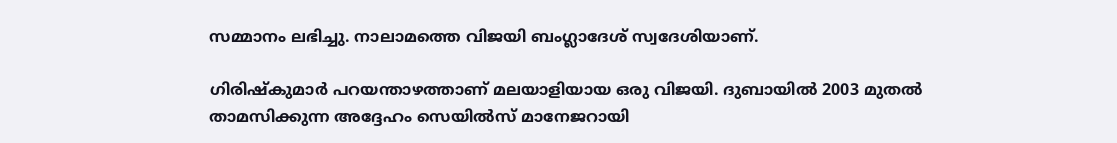സമ്മാനം ലഭിച്ചു. നാലാമത്തെ വിജയി ബംഗ്ലാദേശ് സ്വദേശിയാണ്.

ഗിരിഷ്കുമാർ പറയന്താഴത്താണ് മലയാളിയായ ഒരു വിജയി. ദുബായിൽ 2003 മുതൽ താമസിക്കുന്ന അദ്ദേഹം സെയിൽസ് മാനേജറായി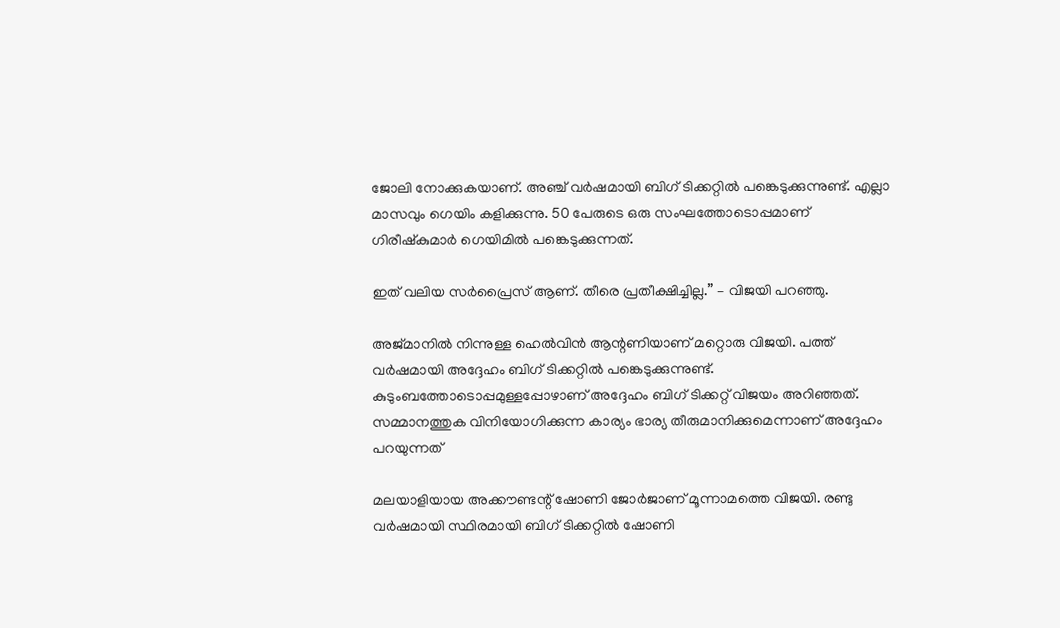ജോലി നോക്കുകയാണ്. അഞ്ച് വർഷമായി ബിഗ് ടിക്കറ്റിൽ പങ്കെടുക്കുന്നുണ്ട്. എല്ലാ മാസവും ഗെയിം കളിക്കുന്നു. 50 പേരുടെ ഒരു സംഘത്തോടൊപ്പമാണ് ഗിരീഷ്കുമാർ ഗെയിമിൽ പങ്കെടുക്കുന്നത്.

ഇത് വലിയ സർപ്രൈസ് ആണ്. തീരെ പ്രതീക്ഷിച്ചില്ല.” – വിജയി പറഞ്ഞു.

അജ്മാനിൽ നിന്നുള്ള ഹെൽവിൻ ആന്റണിയാണ് മറ്റൊരു വിജയി. പത്ത് വർഷമായി അദ്ദേഹം ബിഗ് ടിക്കറ്റിൽ പങ്കെടുക്കുന്നുണ്ട്. കുടുംബത്തോടൊപ്പമുള്ളപ്പോഴാണ് അദ്ദേഹം ബിഗ് ടിക്കറ്റ് വിജയം അറിഞ്ഞത്. സമ്മാനത്തുക വിനിയോഗിക്കുന്ന കാര്യം ഭാര്യ തീരുമാനിക്കുമെന്നാണ് അദ്ദേഹം പറയുന്നത്

മലയാളിയായ അക്കൗണ്ടന്റ് ഷോണി ജോർജാണ് മൂന്നാമത്തെ വിജയി. രണ്ടു വർഷമായി സ്ഥിരമായി ബിഗ് ടിക്കറ്റിൽ ഷോണി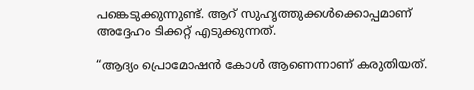പങ്കെടുക്കുന്നുണ്ട്. ആറ് സുഹൃത്തുക്കൾക്കൊപ്പമാണ് അദ്ദേഹം ടിക്കറ്റ് എടുക്കുന്നത്.

“ആദ്യം പ്രൊമോഷൻ കോൾ ആണെന്നാണ് കരുതിയത്.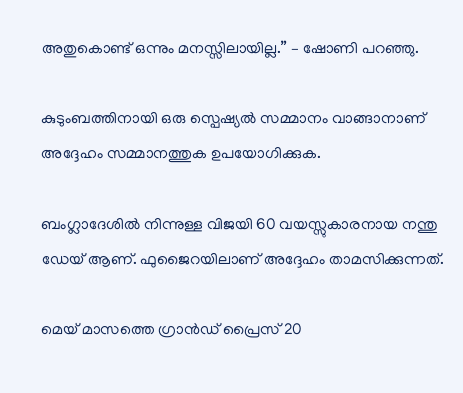അതുകൊണ്ട് ഒന്നും മനസ്സിലായില്ല.” – ഷോണി പറഞ്ഞു.

കുടുംബത്തിനായി ഒരു സ്പെഷ്യൽ സമ്മാനം വാങ്ങാനാണ് അദ്ദേഹം സമ്മാനത്തുക ഉപയോഗിക്കുക.

ബംഗ്ലാദേശിൽ നിന്നുള്ള വിജയി 60 വയസ്സുകാരനായ നന്തു ഡേയ് ആണ്. ഫുജൈറയിലാണ് അദ്ദേഹം താമസിക്കുന്നത്.

മെയ് മാസത്തെ ഗ്രാൻഡ് പ്രൈസ് 20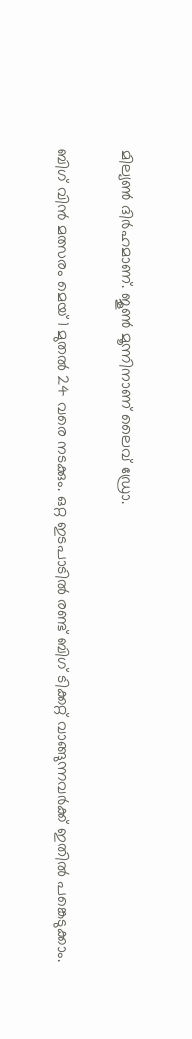മില്യൺ ദിർഹമാണ്. ജൂൺ മൂന്നിനാണ് ലൈവ് ഡ്രോ.

ബിഗ് വിൻ മത്സരം മെയ് 1 മുതൽ 24 വരെ നടക്കും. ഒറ്റ ഇടപാടിൽ രണ്ട് ബിഗ് ടിക്കറ്റ് വാങ്ങുന്നവർക്ക് ഇതിൽ പങ്കെടുക്കാം.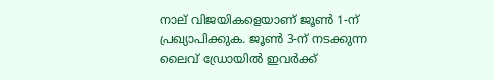നാല് വിജയികളെയാണ് ജൂൺ 1-ന് പ്രഖ്യാപിക്കുക. ജൂൺ 3-ന് നടക്കുന്ന ലൈവ് ഡ്രോയിൽ ഇവർക്ക്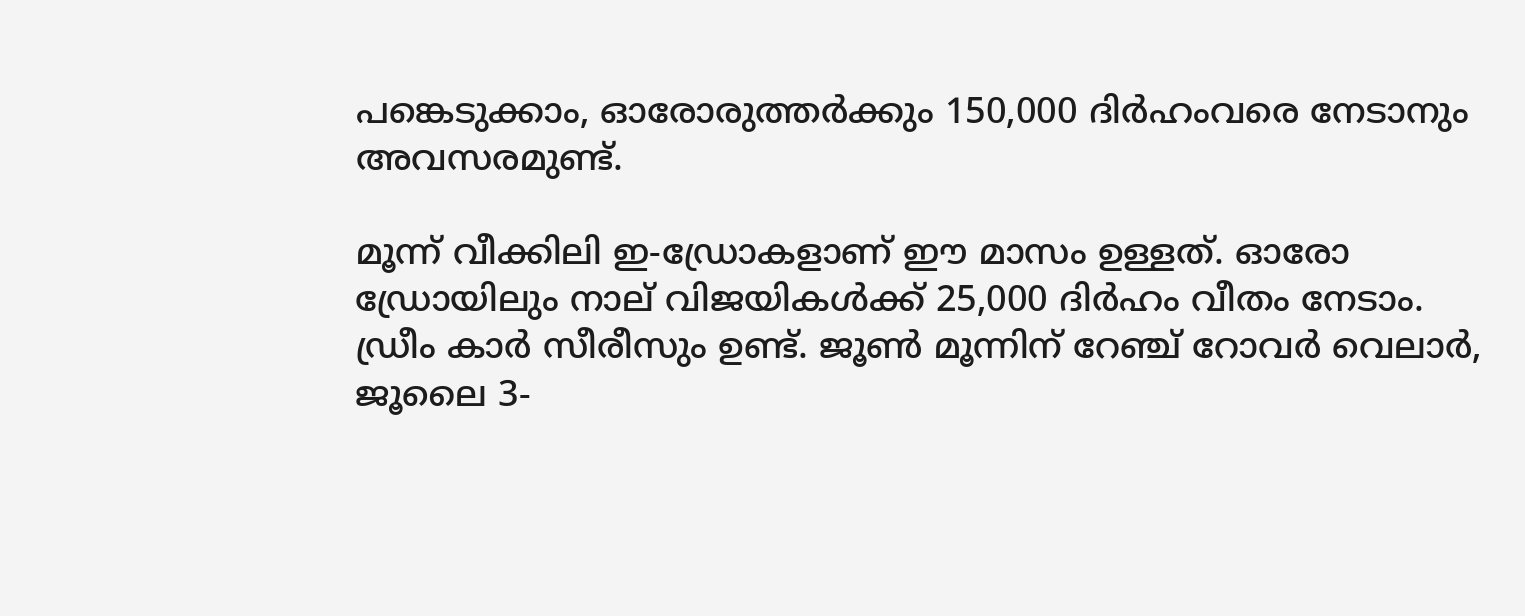പങ്കെടുക്കാം, ഓരോരുത്തർക്കും 150,000 ദിർഹംവരെ നേടാനും അവസരമുണ്ട്.

മൂന്ന് വീക്കിലി ഇ-ഡ‍്രോകളാണ് ഈ മാസം ഉള്ളത്. ഓരോ ഡ‍്രോയിലും നാല് വിജയികൾക്ക് 25,000 ദിർഹം വീതം നേടാം. ഡ്രീം കാർ സീരീസും ഉണ്ട്. ജൂൺ മൂന്നിന് റേഞ്ച് റോവർ വെലാർ, ജൂലൈ 3-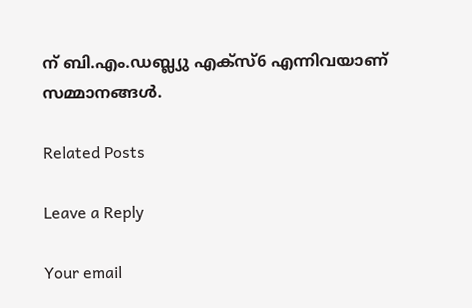ന് ബി.എം.ഡബ്ല്യു എക്സ്6 എന്നിവയാണ് സമ്മാനങ്ങൾ.

Related Posts

Leave a Reply

Your email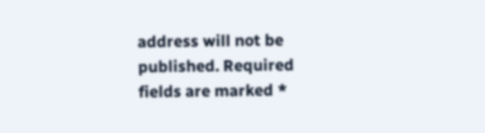address will not be published. Required fields are marked *